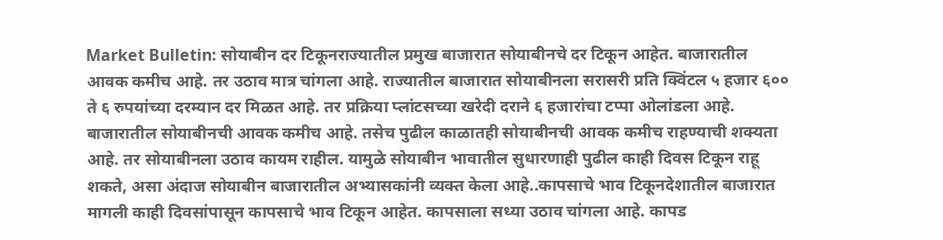Market Bulletin: सोयाबीन दर टिकूनराज्यातील प्रमुख बाजारात सोयाबीनचे दर टिकून आहेत. बाजारातील आवक कमीच आहे. तर उठाव मात्र चांगला आहे. राज्यातील बाजारात सोयाबीनला सरासरी प्रति क्विंटल ५ हजार ६०० ते ६ रुपयांच्या दरम्यान दर मिळत आहे. तर प्रक्रिया प्लांटसच्या खरेदी दराने ६ हजारांचा टप्पा ओलांडला आहे. बाजारातील सोयाबीनची आवक कमीच आहे. तसेच पुढील काळातही सोयाबीनची आवक कमीच राहण्याची शक्यता आहे. तर सोयाबीनला उठाव कायम राहील. यामुळे सोयाबीन भावातील सुधारणाही पुढील काही दिवस टिकून राहू शकते, असा अंदाज सोयाबीन बाजारातील अभ्यासकांनी व्यक्त केला आहे..कापसाचे भाव टिकूनदेशातील बाजारात मागली काही दिवसांपासून कापसाचे भाव टिकून आहेत. कापसाला सध्या उठाव चांगला आहे. कापड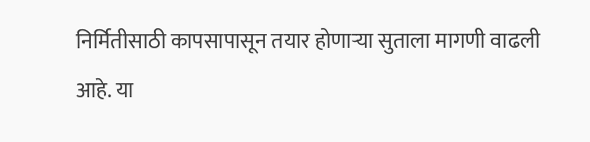निर्मितीसाठी कापसापासून तयार होणाऱ्या सुताला मागणी वाढली आहे. या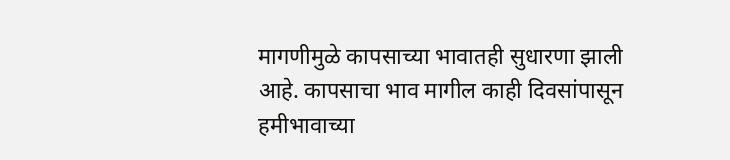मागणीमुळे कापसाच्या भावातही सुधारणा झाली आहे. कापसाचा भाव मागील काही दिवसांपासून हमीभावाच्या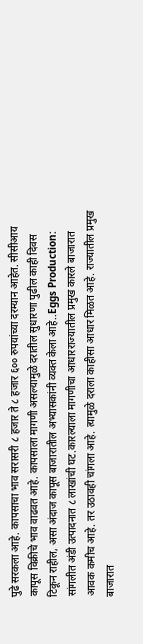पुढे सरकला आहे. कापसाचा भाव सरासरी ८ हजार ते ८ हजार ६०० रुपयांच्या दरम्यान आहेत. सीसीआय कापूस विक्रीचे भाव वाढवत आहे. कापसाला मागणी असल्यामुळे दरातील सुधारणा पुढील काही दिवस टिकून राहील, असा अंदाज कापूस बाजारातील अभ्यासकांनी व्यक्त केला आहे..Eggs Production: सांगलीत अंडी उत्पादनात ८ लाखांची घट.कारल्याला मागणीचा आधारराज्यातील प्रमुख कारले बाजारात आवक कमीच आहे. तर उठावही चांगला आहे. त्यामुळे दराला काहीसा आधार मिळत आहे. राज्यातील प्रमुख बाजारात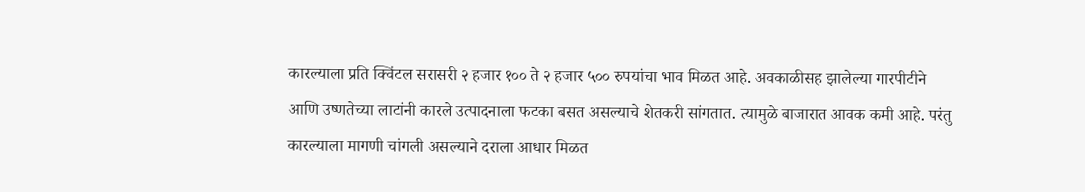कारल्याला प्रति क्विंटल सरासरी २ हजार १०० ते २ हजार ५०० रुपयांचा भाव मिळत आहे. अवकाळीसह झालेल्या गारपीटीने आणि उष्णतेच्या लाटांनी कारले उत्पादनाला फटका बसत असल्याचे शेतकरी सांगतात. त्यामुळे बाजारात आवक कमी आहे. परंतु कारल्याला मागणी चांगली असल्याने दराला आधार मिळत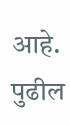आहे. पुढील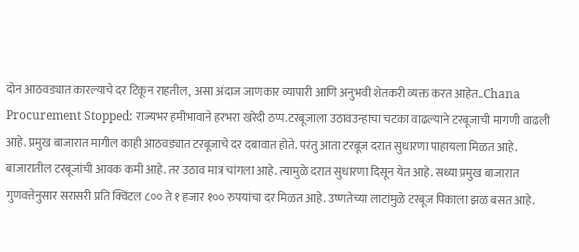दोन आठवड्यात कारल्याचे दर टिकून राहतील, असा अंदाज जाणकार व्यापारी आणि अनुभवी शेतकरी व्यक्त करत आहेत..Chana Procurement Stopped: राज्यभर हमीभावाने हरभरा खरेदी ठप्प.टरबूजाला उठावउन्हाचा चटका वाढल्याने टरबूजाची मागणी वाढली आहे. प्रमुख बाजारात मागील काही आठवड्यात टरबूजाचे दर दबावात होते. परंतु आता टरबूज दरात सुधारणा पाहायला मिळत आहे. बाजारातील टरबूजांची आवक कमी आहे. तर उठाव मात्र चांगला आहे. त्यामुळे दरात सुधारणा दिसून येत आहे. सध्या प्रमुख बाजारात गुणवत्तेनुसार सरासरी प्रति क्विंटल ८०० ते १ हजार १०० रुपयांचा दर मिळत आहे. उष्णतेच्या लाटांमुळे टरबूज पिकाला झळ बसत आहे.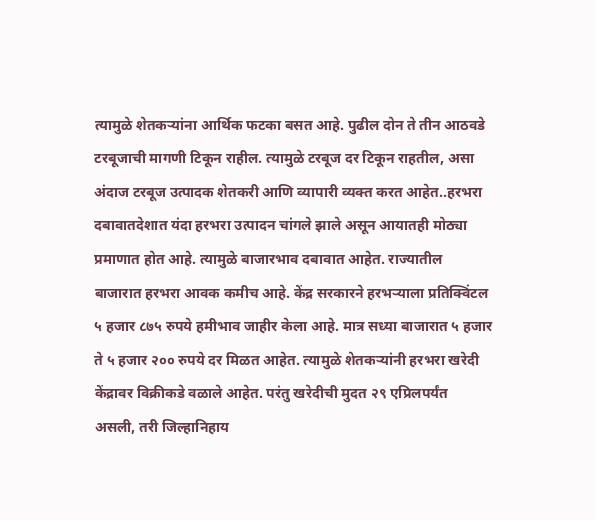त्यामुळे शेतकऱ्यांना आर्थिक फटका बसत आहे. पुढील दोन ते तीन आठवडे टरबूजाची मागणी टिकून राहील. त्यामुळे टरबूज दर टिकून राहतील, असा अंदाज टरबूज उत्पादक शेतकरी आणि व्यापारी व्यक्त करत आहेत..हरभरा दबावातदेशात यंदा हरभरा उत्पादन चांगले झाले असून आयातही मोठ्या प्रमाणात होत आहे. त्यामुळे बाजारभाव दबावात आहेत. राज्यातील बाजारात हरभरा आवक कमीच आहे. केंद्र सरकारने हरभऱ्याला प्रतिक्विंटल ५ हजार ८७५ रुपये हमीभाव जाहीर केला आहे. मात्र सध्या बाजारात ५ हजार ते ५ हजार २०० रुपये दर मिळत आहेत. त्यामुळे शेतकऱ्यांनी हरभरा खरेदी केंद्रावर विक्रीकडे वळाले आहेत. परंतु खरेदीची मुदत २९ एप्रिलपर्यंत असली, तरी जिल्हानिहाय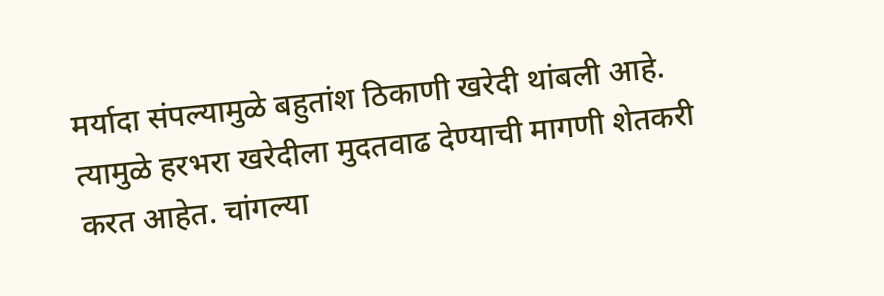मर्यादा संपल्यामुळे बहुतांश ठिकाणी खरेदी थांबली आहे. त्यामुळे हरभरा खरेदीला मुदतवाढ देण्याची मागणी शेतकरी करत आहेत. चांगल्या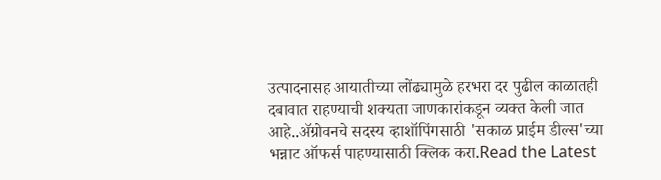उत्पादनासह आयातीच्या लोंढ्यामुळे हरभरा दर पुढील काळातही दबावात राहण्याची शक्यता जाणकारांकडून व्यक्त केली जात आहे..ॲग्रोवनचे सदस्य व्हाशॉपिंगसाठी 'सकाळ प्राईम डील्स'च्या भन्नाट ऑफर्स पाहण्यासाठी क्लिक करा.Read the Latest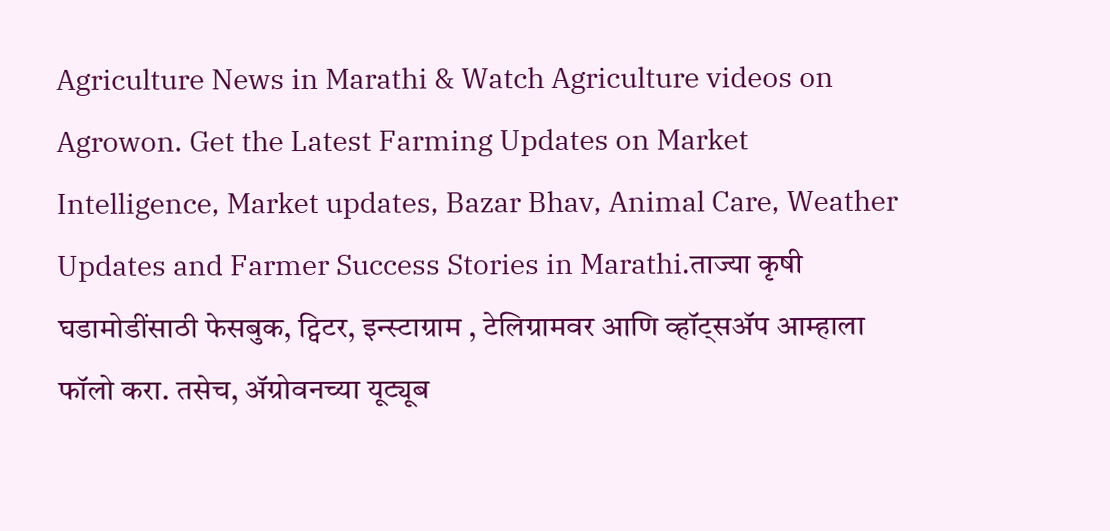Agriculture News in Marathi & Watch Agriculture videos on Agrowon. Get the Latest Farming Updates on Market Intelligence, Market updates, Bazar Bhav, Animal Care, Weather Updates and Farmer Success Stories in Marathi.ताज्या कृषी घडामोडींसाठी फेसबुक, ट्विटर, इन्स्टाग्राम , टेलिग्रामवर आणि व्हॉट्सॲप आम्हाला फॉलो करा. तसेच, ॲग्रोवनच्या यूट्यूब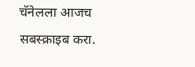चॅनेलला आजच सबस्क्राइब करा.